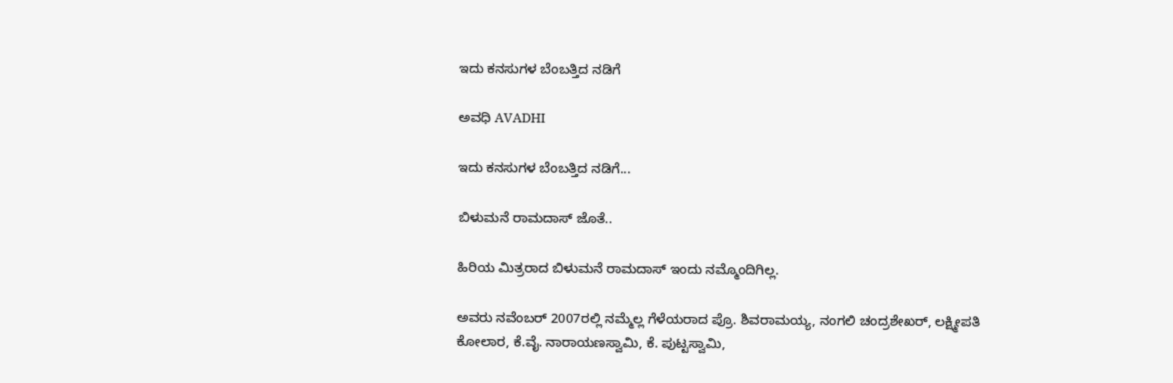ಇದು ಕನಸುಗಳ ಬೆಂಬತ್ತಿದ ನಡಿಗೆ‍

ಅವಧಿ AVADHI

ಇದು ಕನಸುಗಳ ಬೆಂಬತ್ತಿದ ನಡಿಗೆ...

ಬಿಳುಮನೆ ರಾಮದಾಸ್ ಜೊತೆ..

ಹಿರಿಯ ಮಿತ್ರರಾದ ಬಿಳುಮನೆ ರಾಮದಾಸ್ ಇಂದು ನಮ್ಮೊಂದಿಗಿಲ್ಲ.

ಅವರು ನವೆಂಬರ್ 2007ರಲ್ಲಿ ನಮ್ಮೆಲ್ಲ ಗೆಳೆಯರಾದ ಪ್ರೊ. ಶಿವರಾಮಯ್ಯ, ನಂಗಲಿ ಚಂದ್ರಶೇಖರ್, ಲಕ್ಷ್ಮೀಪತಿ ಕೋಲಾರ, ಕೆ.ವೈ. ನಾರಾಯಣಸ್ವಾಮಿ, ಕೆ. ಪುಟ್ಟಸ್ವಾಮಿ,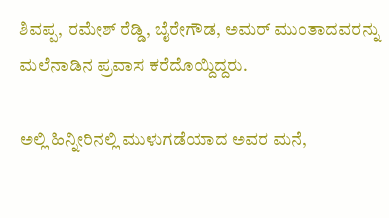ಶಿವಪ್ಪ, ರಮೇಶ್ ರೆಡ್ಡಿ, ಬೈರೇಗೌಡ, ಅಮರ್ ಮುಂತಾದವರನ್ನು ಮಲೆನಾಡಿನ ಪ್ರವಾಸ ಕರೆದೊಯ್ದಿದ್ದರು.

ಅಲ್ಲಿ ಹಿನ್ನೀರಿನಲ್ಲಿ ಮುಳುಗಡೆಯಾದ ಅವರ ಮನೆ,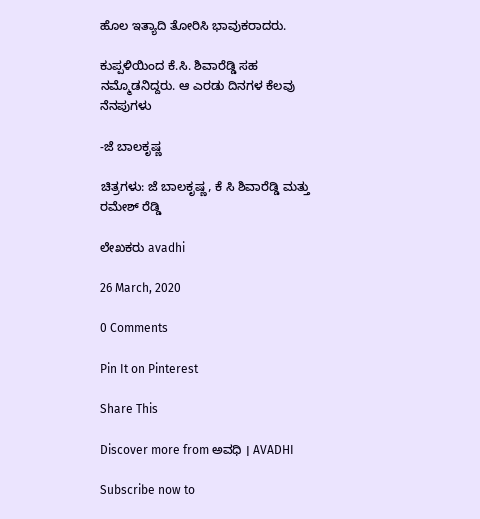ಹೊಲ ಇತ್ಯಾದಿ ತೋರಿಸಿ ಭಾವುಕರಾದರು.

ಕುಪ್ಪಳಿಯಿಂದ ಕೆ.ಸಿ. ಶಿವಾರೆಡ್ಡಿ ಸಹ ನಮ್ಮೊಡನಿದ್ದರು. ಆ ಎರಡು ದಿನಗಳ ಕೆಲವು ನೆನಪುಗಳು

-ಜೆ ಬಾಲಕೃಷ್ಣ

ಚಿತ್ರಗಳು: ಜೆ ಬಾಲಕೃಷ್ಣ, ಕೆ ಸಿ ಶಿವಾರೆಡ್ಡಿ ಮತ್ತು ರಮೇಶ್ ರೆಡ್ಡಿ

ಲೇಖಕರು avadhi

26 March, 2020

0 Comments

Pin It on Pinterest

Share This

Discover more from ಅವಧಿ । AVADHI

Subscribe now to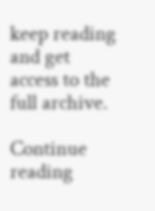keep reading and get access to the full archive.

Continue reading